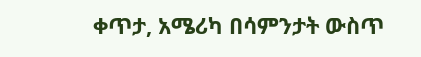ቀጥታ, አሜሪካ በሳምንታት ውስጥ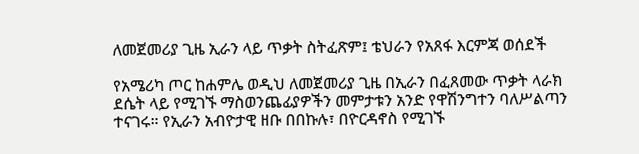ለመጀመሪያ ጊዜ ኢራን ላይ ጥቃት ስትፈጽም፤ ቴህራን የአጸፋ እርምጃ ወሰደች

የአሜሪካ ጦር ከሐምሌ ወዲህ ለመጀመሪያ ጊዜ በኢራን በፈጸመው ጥቃት ላራክ ደሴት ላይ የሚገኙ ማስወንጨፊያዎችን መምታቱን አንድ የዋሽንግተን ባለሥልጣን ተናገሩ። የኢራን አብዮታዊ ዘቡ በበኩሉ፣ በዮርዳኖስ የሚገኙ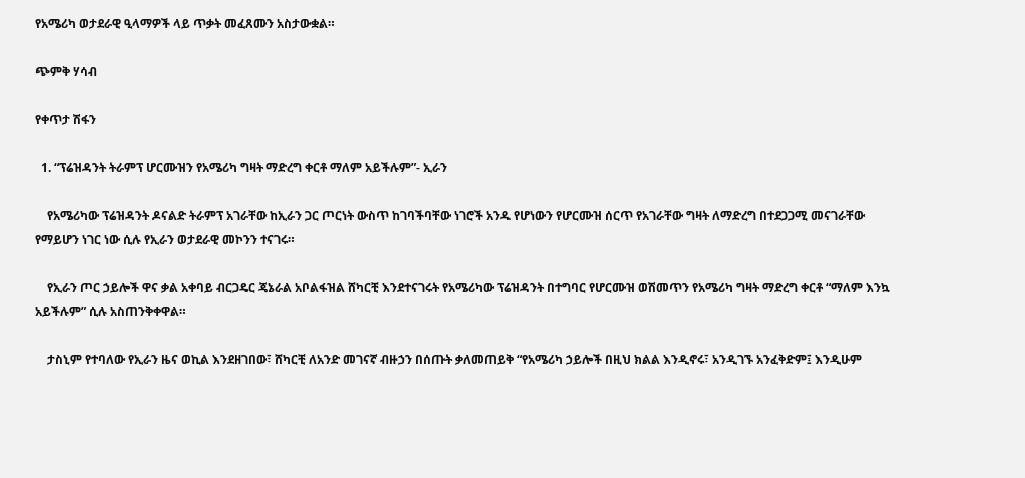የአሜሪካ ወታደራዊ ዒላማዎች ላይ ጥቃት መፈጸሙን አስታውቋል።

ጭምቅ ሃሳብ

የቀጥታ ሽፋን

  1. “ፕሬዝዳንት ትራምፕ ሆርሙዝን የአሜሪካ ግዛት ማድረግ ቀርቶ ማለም አይችሉም”- ኢራን

    የአሜሪካው ፕሬዝዳንት ዶናልድ ትራምፕ አገራቸው ከኢራን ጋር ጦርነት ውስጥ ከገባችባቸው ነገሮች አንዱ የሆነውን የሆርሙዝ ሰርጥ የአገራቸው ግዛት ለማድረግ በተደጋጋሚ መናገራቸው የማይሆን ነገር ነው ሲሉ የኢራን ወታደራዊ መኮንን ተናገሩ።

    የኢራን ጦር ኃይሎች ዋና ቃል አቀባይ ብርጋዴር ጄኔራል አቦልፋዝል ሸካርቺ እንደተናገሩት የአሜሪካው ፕሬዝዳንት በተግባር የሆርሙዝ ወሽመጥን የአሜሪካ ግዛት ማድረግ ቀርቶ “ማለም እንኳ አይችሉም” ሲሉ አስጠንቅቀዋል።

    ታስኒም የተባለው የኢራን ዜና ወኪል እንደዘገበው፣ ሸካርቺ ለአንድ መገናኛ ብዙኃን በሰጡት ቃለመጠይቅ “የአሜሪካ ኃይሎች በዚህ ክልል እንዲኖሩ፣ አንዲገኙ አንፈቅድም፤ እንዲሁም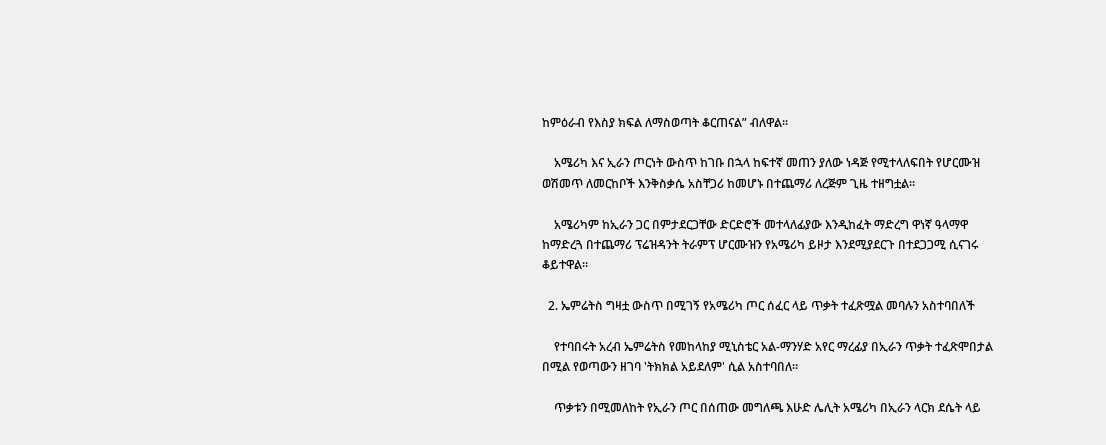ከምዕራብ የእስያ ክፍል ለማስወጣት ቆርጠናል” ብለዋል።

    አሜሪካ እና ኢራን ጦርነት ውስጥ ከገቡ በኋላ ከፍተኛ መጠን ያለው ነዳጅ የሚተላለፍበት የሆርሙዝ ወሽመጥ ለመርከቦች እንቅስቃሴ አስቸጋሪ ከመሆኑ በተጨማሪ ለረጅም ጊዜ ተዘግቷል።

    አሜሪካም ከኢራን ጋር በምታደርጋቸው ድርድሮች መተላለፊያው እንዲከፈት ማድረግ ዋነኛ ዓላማዋ ከማድረጓ በተጨማሪ ፕሬዝዳንት ትራምፕ ሆርሙዝን የአሜሪካ ይዞታ እንደሚያደርጉ በተደጋጋሚ ሲናገሩ ቆይተዋል።

  2. ኤምሬትስ ግዛቷ ውስጥ በሚገኝ የአሜሪካ ጦር ሰፈር ላይ ጥቃት ተፈጽሟል መባሉን አስተባበለች

    የተባበሩት አረብ ኤምሬትስ የመከላከያ ሚኒስቴር አል-ማንሃድ አየር ማረፊያ በኢራን ጥቃት ተፈጽሞበታል በሚል የወጣውን ዘገባ 'ትክክል አይደለም' ሲል አስተባበለ።

    ጥቃቱን በሚመለከት የኢራን ጦር በሰጠው መግለጫ እሁድ ሌሊት አሜሪካ በኢራን ላርክ ደሴት ላይ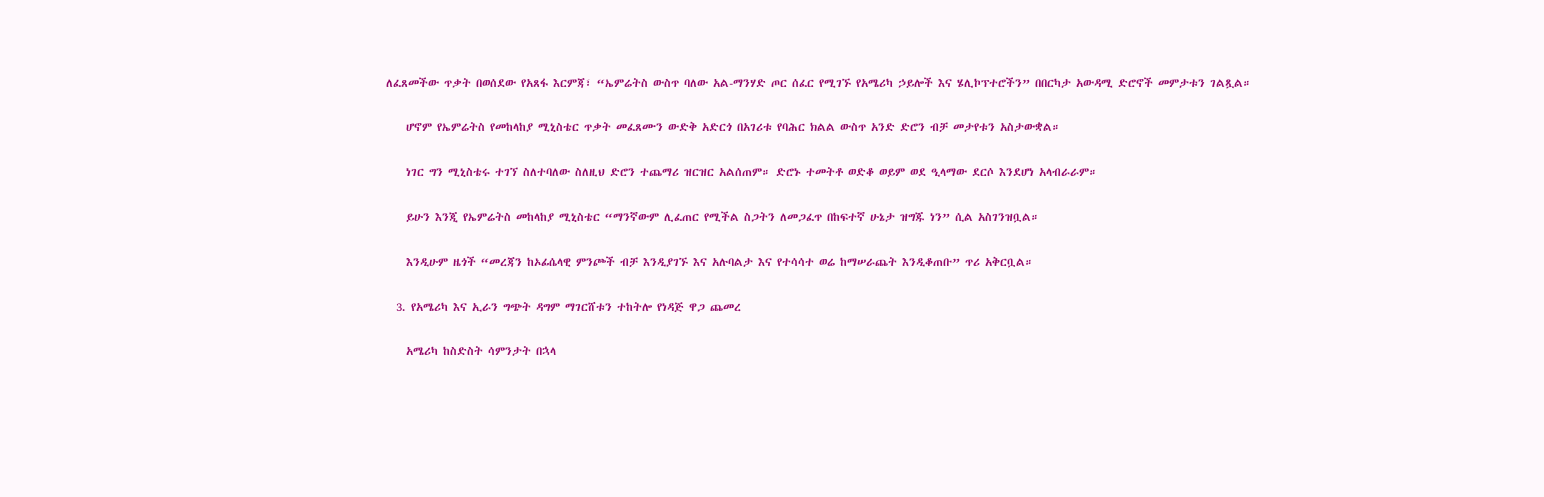ለፈጸመችው ጥቃት በወሰደው የአጸፋ እርምጃ፣ “ኤምሬትስ ውስጥ ባለው አል-ማንሃድ ጦር ሰፈር የሚገኙ የአሜሪካ ኃይሎች እና ሄሊኮፕተሮችን” በበርካታ አውዳሚ ድሮኖች መምታቱን ገልጿል።

    ሆኖም የኤምሬትስ የመከላከያ ሚኒስቴር ጥቃት መፈጸሙን ውድቅ አድርጎ በአገሪቱ የባሕር ክልል ውስጥ አንድ ድሮን ብቻ መታየቱን አስታውቋል።

    ነገር ግን ሚኒስቴሩ ተገኘ ስለተባለው ስለዚህ ድሮን ተጨማሪ ዝርዝር አልሰጠም። ድሮኑ ተመትቶ ወድቆ ወይም ወደ ዒላማው ደርሶ እንደሆነ አላብራራም።

    ይሁን እንጂ የኤምሬትስ መከላከያ ሚኒስቴር “ማንኛውም ሊፈጠር የሚችል ስጋትን ለመጋፈጥ በከፍተኛ ሁኔታ ዝግጁ ነን” ሲል አስገንዝቧል።

    እንዲሁም ዜጎች “መረጃን ከኦፊሴላዊ ምንጮች ብቻ እንዲያገኙ እና አሉባልታ እና የተሳሳተ ወሬ ከማሠራጨት እንዲቆጠቡ” ጥሪ አቅርቧል።

  3. የአሜሪካ እና ኢራን ግጭት ዳግም ማገርሸቱን ተከትሎ የነዳጅ ዋጋ ጨመረ

    አሜሪካ ከስድስት ሳምንታት በኋላ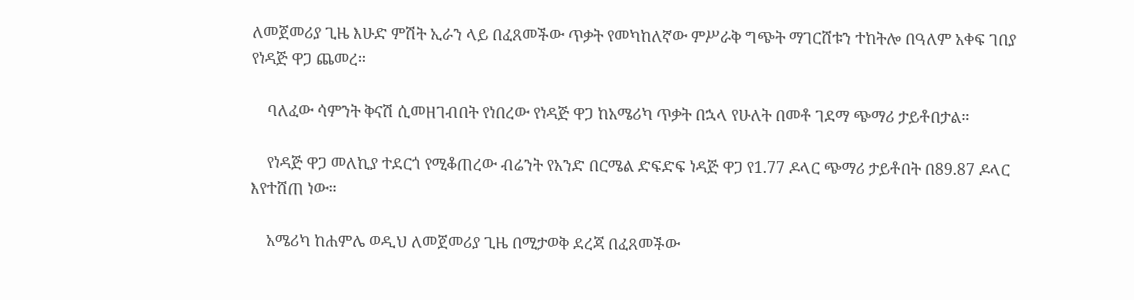ለመጀመሪያ ጊዜ እሁድ ምሽት ኢራን ላይ በፈጸመችው ጥቃት የመካከለኛው ምሥራቅ ግጭት ማገርሸቱን ተከትሎ በዓለም አቀፍ ገበያ የነዳጅ ዋጋ ጨመረ።

    ባለፈው ሳምንት ቅናሽ ሲመዘገብበት የነበረው የነዳጅ ዋጋ ከአሜሪካ ጥቃት በኋላ የሁለት በመቶ ገደማ ጭማሪ ታይቶበታል።

    የነዳጅ ዋጋ መለኪያ ተደርጎ የሚቆጠረው ብሬንት የአንድ በርሜል ድፍድፍ ነዳጅ ዋጋ የ1.77 ዶላር ጭማሪ ታይቶበት በ89.87 ዶላር እየተሸጠ ነው።

    አሜሪካ ከሐምሌ ወዲህ ለመጀመሪያ ጊዜ በሚታወቅ ደረጃ በፈጸመችው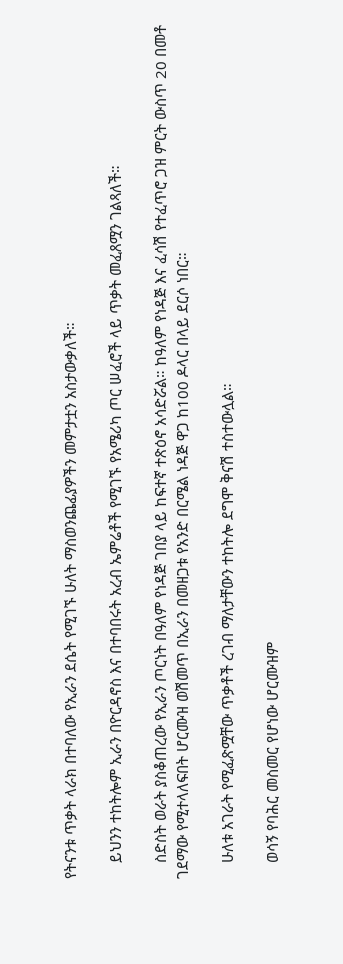የትናንቱ ጥቃት ላራክ በተባለው የኢራን ደሴት የሚገኙ ሁለት ማስወንጨፊያዎችን መምታቷን አስታውቃለች።

    ይህንን ተከትሎም ኢራን በዮርዳኖስ እና በተባበሩት አረብ ኤምሬቶች የሚገኙ የአሜሪካ ጦር ሠፈሮች ላይ ጥቃት መፈጸሟን ገልጻለች።

    ስድስት ወራት ያስቆጠረው የኢራን ጦርነት በዓለም የነዳጅ ገበያ ላይ ከፍተኛ ተጽዕኖ አሳድሯል። ከዓለም የነዳጅ እና ፈሳሽ የተፈጥሮ ጋዝ ምርት ውስጥ 20 በመቶ ገደማው የሚተላለፍበት ሆርሙዝ ወሽመጥ በኢራን በመዘጋቱ የአንድ በርሜል ነዳጅ ዋጋ ከ100 ዶላር በላይ ደርሶ ነበር።

    ሁለቱ አገራት የሚፈጽሟቸው ጥቃቶች ረገብ ማለታቸውን ተከትሎ ደግሞ ቅናሽ ተስተውሏል።

    ወሳኝ የባሕር መስመር የሆነው ሆርሙዝም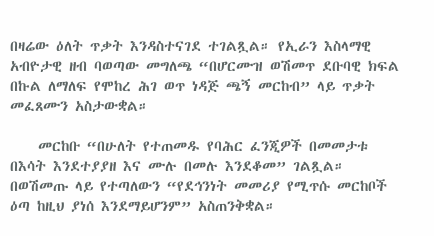በዛሬው ዕለት ጥቃት እንዳስተናገደ ተገልጿል። የኢራን እስላማዊ አብዮታዊ ዘብ ባወጣው መግለጫ “በሆርሙዝ ወሽመጥ ደቡባዊ ክፍል በኩል ለማለፍ የሞከረ ሕገ ወጥ ነዳጅ ጫኝ መርከብ” ላይ ጥቃት መፈጸሙን አስታውቋል።

    መርከቡ “በሁለት የተጠመዱ የባሕር ፈንጂዎች በመመታቱ በእሳት እንደተያያዘ እና ሙሉ በመሉ እንደቆመ” ገልጿል። በወሽመጡ ላይ የተጣለውን “የደኅንነት መመሪያ የሚጥሱ መርከቦች ዕጣ ከዚህ ያነሰ እንደማይሆንም” አስጠንቅቋል።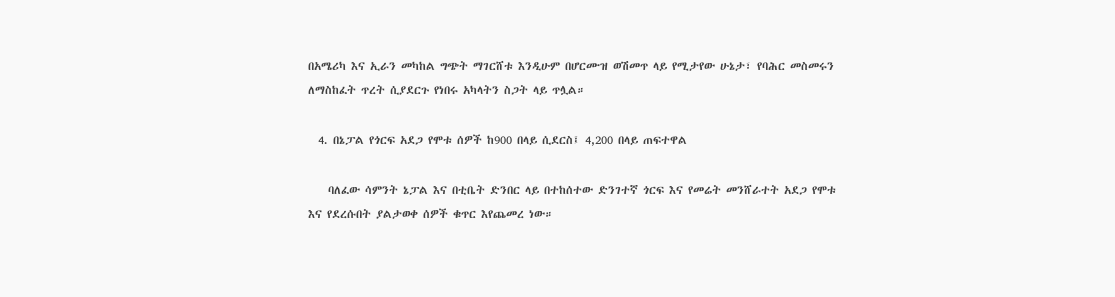በአሜሪካ እና ኢራን መካከል ግጭት ማገርሸቱ እንዲሁም በሆርሙዝ ወሽመጥ ላይ የሚታየው ሁኔታ፣ የባሕር መስመሩን ለማስከፈት ጥረት ሲያደርጉ የነበሩ አካላትን ስጋት ላይ ጥሏል።

  4. በኔፓል የጎርፍ አደጋ የሞቱ ሰዎች ከ900 በላይ ሲደርስ፤ 4,200 በላይ ጠፍተዋል

    ባለፈው ሳምንት ኔፓል እና በቲቤት ድንበር ላይ በተከሰተው ድንገተኛ ጎርፍ እና የመሬት መንሸራተት አደጋ የሞቱ እና የደረሱበት ያልታወቀ ሰዎች ቁጥር እየጨመረ ነው።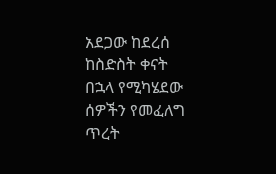አደጋው ከደረሰ ከስድስት ቀናት በኋላ የሚካሄደው ሰዎችን የመፈለግ ጥረት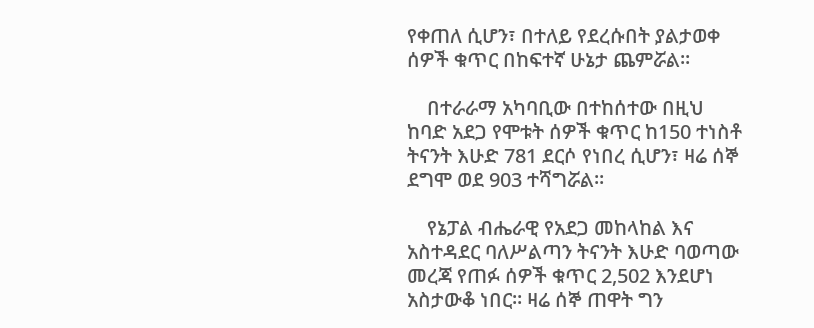የቀጠለ ሲሆን፣ በተለይ የደረሱበት ያልታወቀ ሰዎች ቁጥር በከፍተኛ ሁኔታ ጨምሯል።

    በተራራማ አካባቢው በተከሰተው በዚህ ከባድ አደጋ የሞቱት ሰዎች ቁጥር ከ150 ተነስቶ ትናንት እሁድ 781 ደርሶ የነበረ ሲሆን፣ ዛሬ ሰኞ ደግሞ ወደ 903 ተሻግሯል።

    የኔፓል ብሔራዊ የአደጋ መከላከል እና አስተዳደር ባለሥልጣን ትናንት እሁድ ባወጣው መረጃ የጠፉ ሰዎች ቁጥር 2,502 እንደሆነ አስታውቆ ነበር። ዛሬ ሰኞ ጠዋት ግን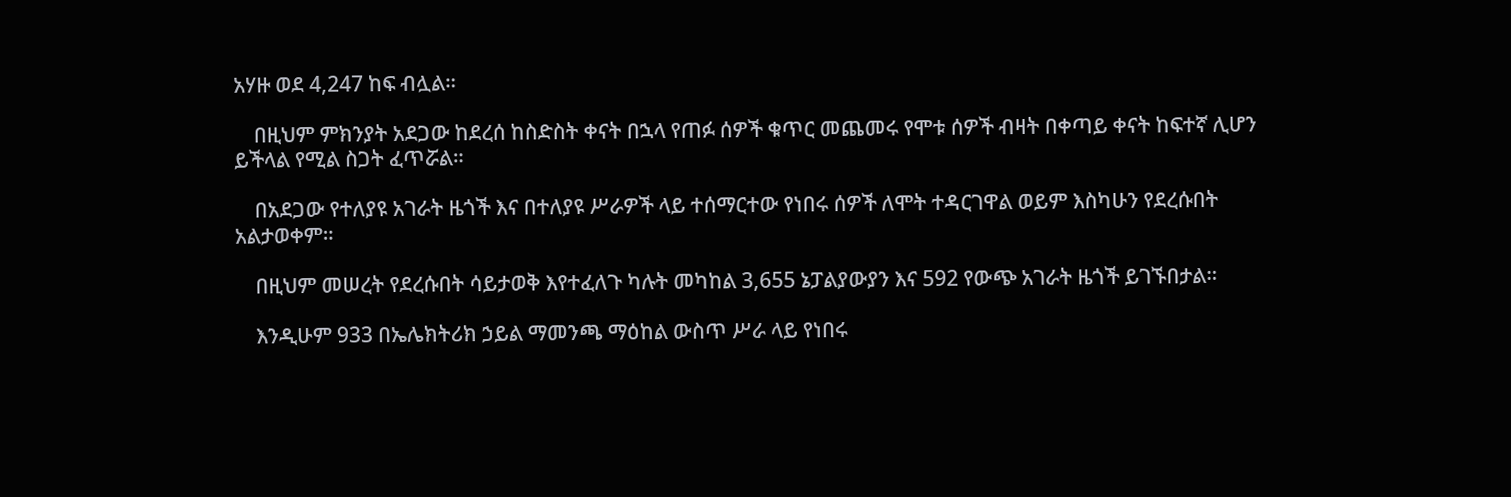አሃዙ ወደ 4,247 ከፍ ብሏል።

    በዚህም ምክንያት አደጋው ከደረሰ ከስድስት ቀናት በኋላ የጠፉ ሰዎች ቁጥር መጨመሩ የሞቱ ሰዎች ብዛት በቀጣይ ቀናት ከፍተኛ ሊሆን ይችላል የሚል ስጋት ፈጥሯል።

    በአደጋው የተለያዩ አገራት ዜጎች እና በተለያዩ ሥራዎች ላይ ተሰማርተው የነበሩ ሰዎች ለሞት ተዳርገዋል ወይም እስካሁን የደረሱበት አልታወቀም።

    በዚህም መሠረት የደረሱበት ሳይታወቅ እየተፈለጉ ካሉት መካከል 3,655 ኔፓልያውያን እና 592 የውጭ አገራት ዜጎች ይገኙበታል።

    እንዲሁም 933 በኤሌክትሪክ ኃይል ማመንጫ ማዕከል ውስጥ ሥራ ላይ የነበሩ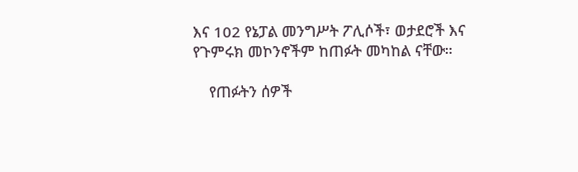እና 102 የኔፓል መንግሥት ፖሊሶች፣ ወታደሮች እና የጉምሩክ መኮንኖችም ከጠፉት መካከል ናቸው።

    የጠፉትን ሰዎች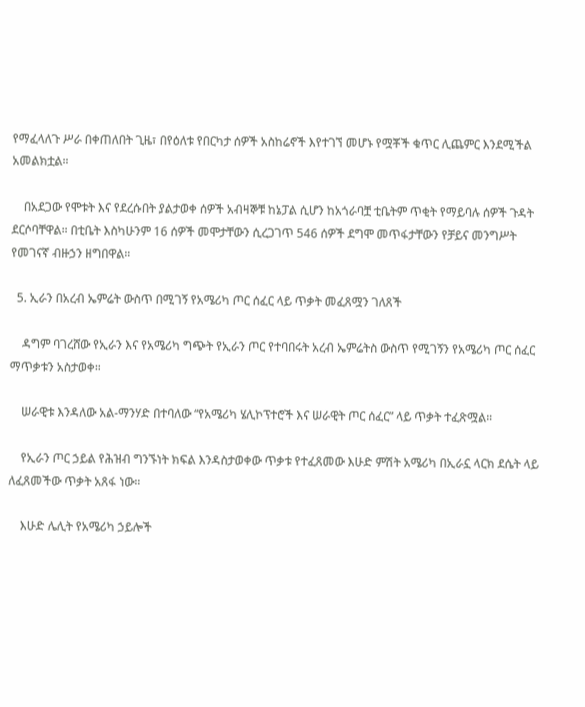የማፈላለጉ ሥራ በቀጠለበት ጊዜ፣ በየዕለቱ የበርካታ ሰዎች አስከሬኖች እየተገኘ መሆኑ የሟቾች ቁጥር ሊጨምር እንደሚችል አመልክቷል።

    በአደጋው የሞቱት እና የደረሱበት ያልታወቀ ሰዎች አብዛኞቹ ከኔፓል ሲሆን ከአጎራባቿ ቲቤትም ጥቂት የማይባሉ ሰዎች ጉዳት ደርሶባቸዋል። በቲቤት እስካሁንም 16 ሰዎች መሞታቸውን ሲረጋገጥ 546 ሰዎች ደግሞ መጥፋታቸውን የቻይና መንግሥት የመገናኛ ብዙኃን ዘግበዋል።

  5. ኢራን በአረብ ኤምሬት ውስጥ በሚገኝ የአሜሪካ ጦር ሰፈር ላይ ጥቃት መፈጸሟን ገለጸች

    ዳግም ባገረሸው የኢራን እና የአሜሪካ ግጭት የኢራን ጦር የተባበሩት አረብ ኤምሬትስ ውስጥ የሚገኝን የአሜሪካ ጦር ሰፈር ማጥቃቱን አስታወቀ።

    ሠራዊቱ እንዳለው አል-ማንሃድ በተባለው “የአሜሪካ ሄሊኮፕተሮች እና ሠራዊት ጦር ሰፈር” ላይ ጥቃት ተፈጽሟል።

    የኢራን ጦር ኃይል የሕዝብ ግንኙነት ክፍል እንዳስታወቀው ጥቃቱ የተፈጸመው እሁድ ምሽት አሜሪካ በኢራኗ ላርክ ደሴት ላይ ለፈጸመችው ጥቃት አጸፋ ነው።

    እሁድ ሌሊት የአሜሪካ ኃይሎች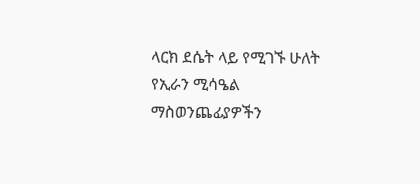ላርክ ደሴት ላይ የሚገኙ ሁለት የኢራን ሚሳዔል ማስወንጨፊያዎችን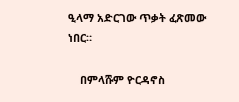ዒላማ አድርገው ጥቃት ፈጽመው ነበር።

    በምላሹም ዮርዳኖስ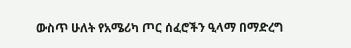ውስጥ ሁለት የአሜሪካ ጦር ሰፈሮችን ዒላማ በማድረግ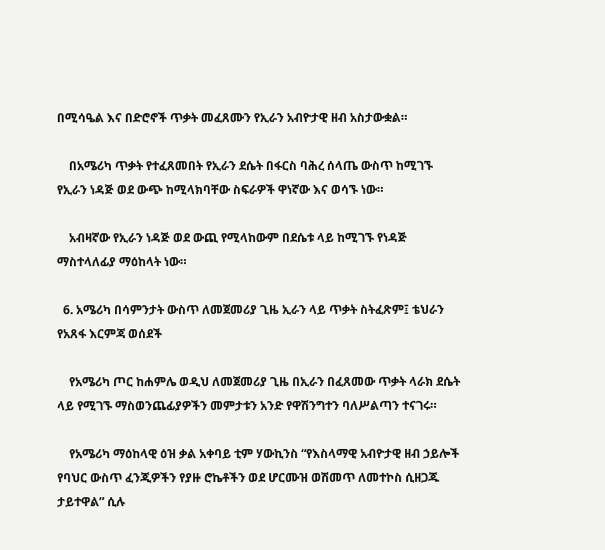በሚሳዔል እና በድሮኖች ጥቃት መፈጸሙን የኢራን አብዮታዊ ዘብ አስታውቋል።

    በአሜሪካ ጥቃት የተፈጸመበት የኢራን ደሴት በፋርስ ባሕረ ሰላጤ ውስጥ ከሚገኙ የኢራን ነዳጅ ወደ ውጭ ከሚላክባቸው ስፍራዎች ዋነኛው እና ወሳኙ ነው።

    አብዛኛው የኢራን ነዳጅ ወደ ውጪ የሚላከውም በደሴቱ ላይ ከሚገኙ የነዳጅ ማስተላለፊያ ማዕከላት ነው።

  6. አሜሪካ በሳምንታት ውስጥ ለመጀመሪያ ጊዜ ኢራን ላይ ጥቃት ስትፈጽም፤ ቴህራን የአጸፋ እርምጃ ወሰደች

    የአሜሪካ ጦር ከሐምሌ ወዲህ ለመጀመሪያ ጊዜ በኢራን በፈጸመው ጥቃት ላራክ ደሴት ላይ የሚገኙ ማስወንጨፊያዎችን መምታቱን አንድ የዋሽንግተን ባለሥልጣን ተናገሩ።

    የአሜሪካ ማዕከላዊ ዕዝ ቃል አቀባይ ቲም ሃውኪንስ “የእስላማዊ አብዮታዊ ዘብ ኃይሎች የባህር ውስጥ ፈንጂዎችን የያዙ ሮኬቶችን ወደ ሆርሙዝ ወሽመጥ ለመተኮስ ሲዘጋጁ ታይተዋል” ሲሉ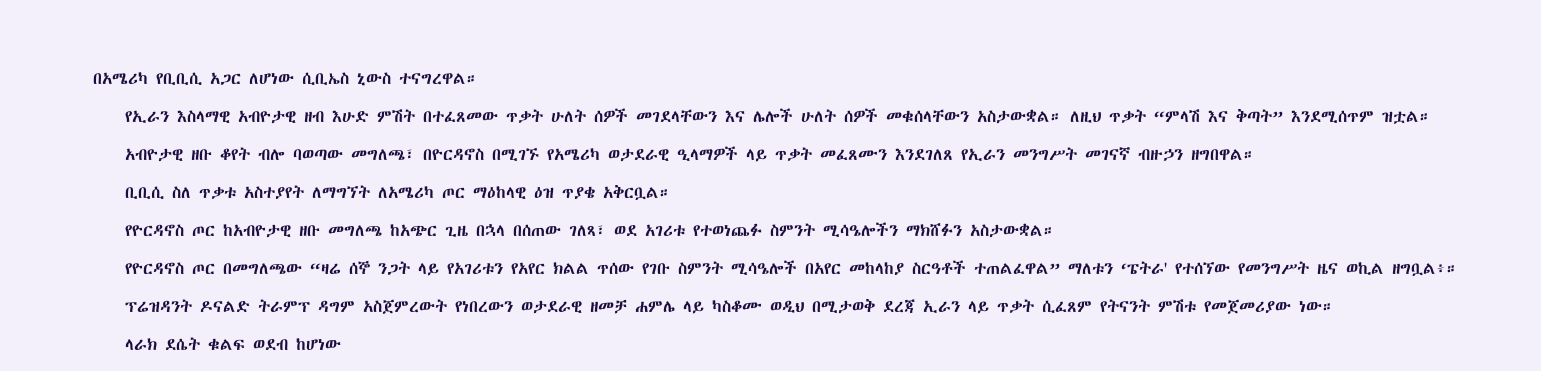በአሜሪካ የቢቢሲ አጋር ለሆነው ሲቢኤስ ኒውስ ተናግረዋል።

    የኢራን እስላማዊ አብዮታዊ ዘብ እሁድ ምሽት በተፈጸመው ጥቃት ሁለት ሰዎች መገደላቸውን እና ሌሎች ሁለት ሰዎች መቁሰላቸውን አስታውቋል። ለዚህ ጥቃት “ምላሽ እና ቅጣት” እንደሚሰጥም ዝቷል።

    አብዮታዊ ዘቡ ቆየት ብሎ ባወጣው መግለጫ፣ በዮርዳኖስ በሚገኙ የአሜሪካ ወታደራዊ ዒላማዎች ላይ ጥቃት መፈጸሙን እንደገለጸ የኢራን መንግሥት መገናኛ ብዙኃን ዘግበዋል።

    ቢቢሲ ስለ ጥቃቱ አስተያየት ለማግኘት ለአሜሪካ ጦር ማዕከላዊ ዕዝ ጥያቄ አቅርቧል።

    የዮርዳኖስ ጦር ከአብዮታዊ ዘቡ መግለጫ ከአጭር ጊዜ በኋላ በሰጠው ገለጻ፣ ወደ አገሪቱ የተወነጨፉ ስምንት ሚሳዔሎችን ማክሸፉን አስታውቋል።

    የዮርዳኖስ ጦር በመግለጫው “ዛሬ ሰኞ ንጋት ላይ የአገሪቱን የአየር ክልል ጥሰው የገቡ ስምንት ሚሳዔሎች በአየር መከላከያ ስርዓቶች ተጠልፈዋል” ማለቱን ‘ፔትራ' የተሰኘው የመንግሥት ዜና ወኪል ዘግቧል፥።

    ፕሬዝዳንት ዶናልድ ትራምፕ ዳግም አስጀምረውት የነበረውን ወታደራዊ ዘመቻ ሐምሌ ላይ ካስቆሙ ወዲህ በሚታወቅ ደረጃ ኢራን ላይ ጥቃት ሲፈጸም የትናንት ምሽቱ የመጀመሪያው ነው።

    ላራክ ደሴት ቁልፍ ወደብ ከሆነው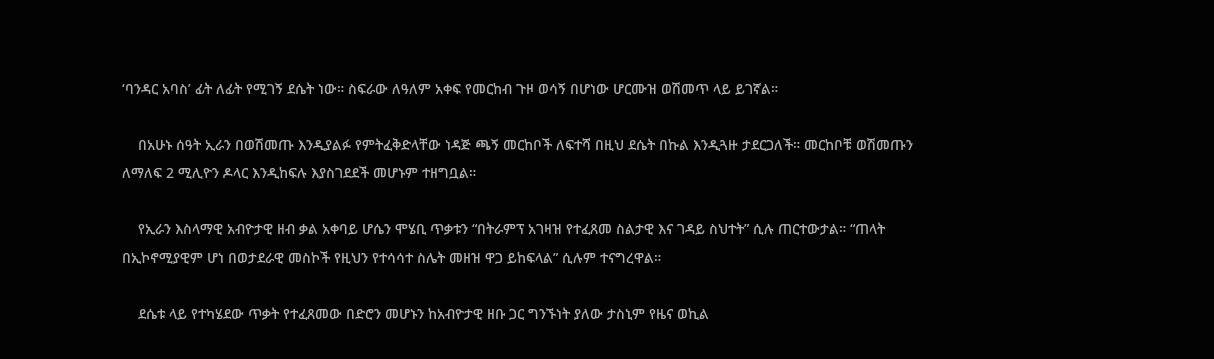‘ባንዳር አባስ’ ፊት ለፊት የሚገኝ ደሴት ነው። ስፍራው ለዓለም አቀፍ የመርከብ ጉዞ ወሳኝ በሆነው ሆርሙዝ ወሽመጥ ላይ ይገኛል።

    በአሁኑ ሰዓት ኢራን በወሽመጡ እንዲያልፉ የምትፈቅድላቸው ነዳጅ ጫኝ መርከቦች ለፍተሻ በዚህ ደሴት በኩል እንዲጓዙ ታደርጋለች። መርከቦቹ ወሽመጡን ለማለፍ 2 ሚሊዮን ዶላር እንዲከፍሉ እያስገደደች መሆኑም ተዘግቧል።

    የኢራን እስላማዊ አብዮታዊ ዘብ ቃል አቀባይ ሆሴን ሞሄቢ ጥቃቱን “በትራምፕ አገዛዝ የተፈጸመ ስልታዊ እና ገዳይ ስህተት” ሲሉ ጠርተውታል። “ጠላት በኢኮኖሚያዊም ሆነ በወታደራዊ መስኮች የዚህን የተሳሳተ ስሌት መዘዝ ዋጋ ይከፍላል” ሲሉም ተናግረዋል።

    ደሴቱ ላይ የተካሄደው ጥቃት የተፈጸመው በድሮን መሆኑን ከአብዮታዊ ዘቡ ጋር ግንኙነት ያለው ታስኒም የዜና ወኪል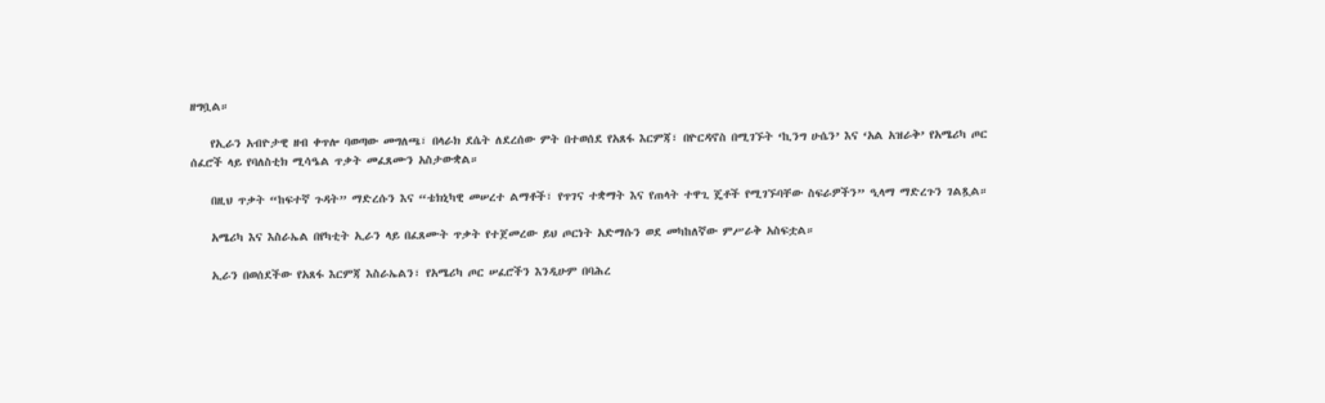ዘግቧል።

    የኢራን አብዮታዊ ዘብ ቀጥሎ ባወጣው መግለጫ፣ በላራክ ደሴት ለደረሰው ምት በተወሰደ የአጸፋ እርምጃ፣ በዮርዳኖስ በሚገኙት ‘ኪንግ ሁሴን’ እና ‘አል አዝራቅ’ የአሜሪካ ጦር ሰፈሮች ላይ የባለስቲክ ሚሳዔል ጥቃት መፈጸሙን አስታውቋል።

    በዚህ ጥቃት “ከፍተኛ ጉዳት” ማድረሱን እና “ቴክኒካዊ መሠረተ ልማቶች፣ የጥገና ተቋማት እና የጠላት ተዋጊ ጄቶች የሚገኙባቸው ስፍራዎችን” ዒላማ ማድረጉን ገልጿል።

    አሜሪካ እና እስራኤል በየካቲት ኢራን ላይ በፈጸሙት ጥቃት የተጀመረው ይህ ጦርነት አድማሱን ወደ መካከለኛው ምሥራቅ አስፍቷል።

    ኢራን በወሰደችው የአጸፋ እርምጃ እስራኤልን፣ የአሜሪካ ጦር ሠፈሮችን እንዲሁም በባሕረ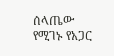ሰላጤው የሚገኑ የአጋር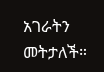አገራትን መትታለች።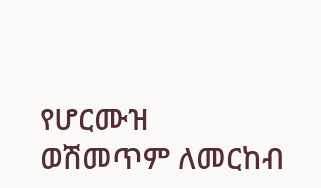የሆርሙዝ ወሽመጥም ለመርከብ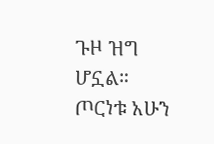ጉዞ ዝግ ሆኗል። ጦርነቱ አሁን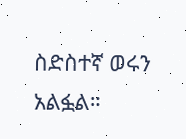ስድስተኛ ወሩን አልፏል።